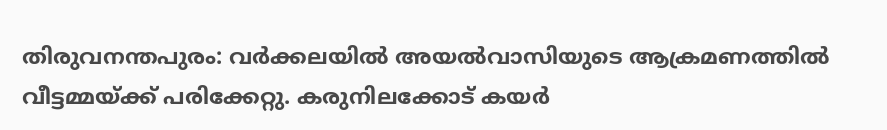തിരുവനന്തപുരം: വർക്കലയിൽ അയൽവാസിയുടെ ആക്രമണത്തിൽ വീട്ടമ്മയ്ക്ക് പരിക്കേറ്റു. കരുനിലക്കോട് കയർ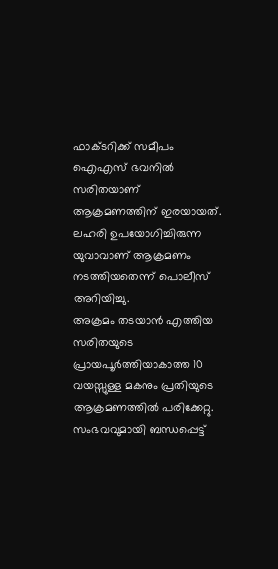ഫാക്ടറിക്ക് സമീപം ഐഎസ് ഭവനിൽ സരിതയാണ് ആക്രമണത്തിന് ഇരയായത്. ലഹരി ഉപയോഗിച്ചിരുന്ന യുവാവാണ് ആക്രമണം നടത്തിയതെന്ന് പൊലീസ് അറിയിച്ചു.
അക്രമം തടയാൻ എത്തിയ സരിതയുടെ പ്രായപൂർത്തിയാകാത്ത 10 വയസ്സുള്ള മകനും പ്രതിയുടെ ആക്രമണത്തിൽ പരിക്കേറ്റു. സംഭവവുമായി ബന്ധപ്പെട്ട്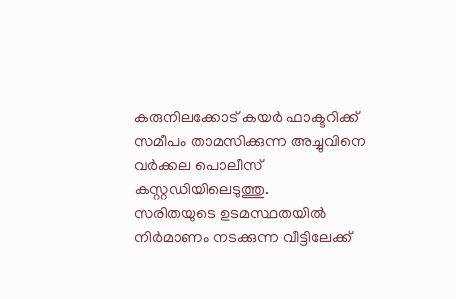കരുനിലക്കോട് കയർ ഫാക്ടറിക്ക് സമീപം താമസിക്കുന്ന അച്ചുവിനെ വർക്കല പൊലീസ് കസ്റ്റഡിയിലെടുത്തു.
സരിതയുടെ ഉടമസ്ഥതയിൽ നിർമാണം നടക്കുന്ന വീട്ടിലേക്ക്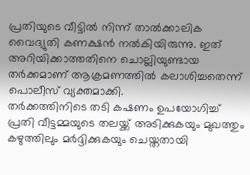പ്രതിയുടെ വീട്ടിൽ നിന്ന് താൽക്കാലിക വൈദ്യുതി കണക്ഷൻ നൽകിയിരുന്നു. ഇത് അറിയിക്കാത്തതിനെ ചൊല്ലിയുണ്ടായ തർക്കമാണ് ആക്രമണത്തിൽ കലാശിച്ചതെന്ന് പൊലീസ് വ്യക്തമാക്കി.
തർക്കത്തിനിടെ തടി കഷണം ഉപയോഗിച്ച് പ്രതി വീട്ടമ്മയുടെ തലയ്ക്ക് അടിക്കുകയും മുഖത്തും കഴുത്തിലും മർദ്ദിക്കുകയും ചെയ്തതായി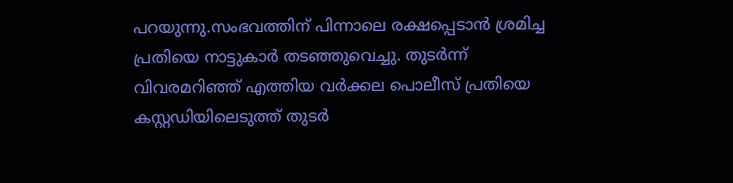പറയുന്നു.സംഭവത്തിന് പിന്നാലെ രക്ഷപ്പെടാൻ ശ്രമിച്ച പ്രതിയെ നാട്ടുകാർ തടഞ്ഞുവെച്ചു. തുടർന്ന് വിവരമറിഞ്ഞ് എത്തിയ വർക്കല പൊലീസ് പ്രതിയെ കസ്റ്റഡിയിലെടുത്ത് തുടർ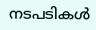നടപടികൾ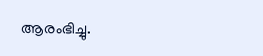ആരംഭിച്ചു.